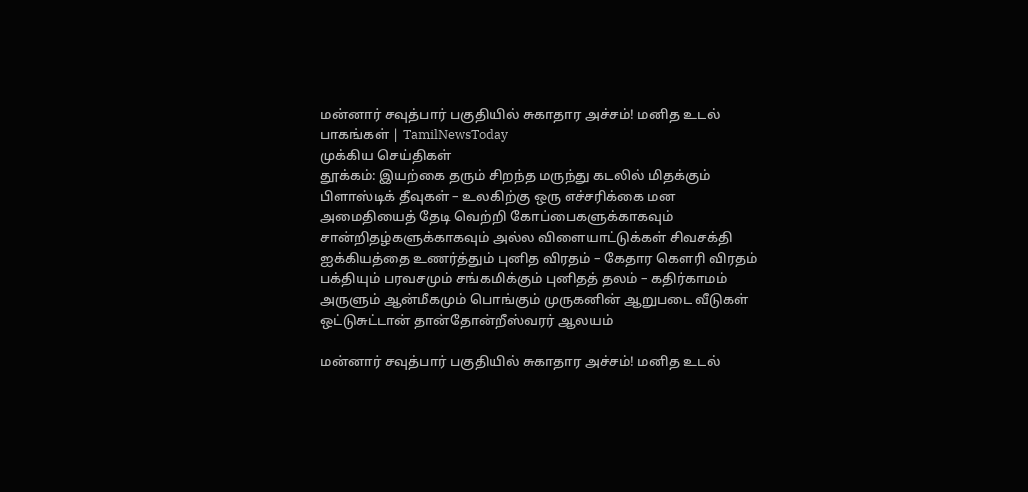மன்னார் சவுத்பார் பகுதியில் சுகாதார அச்சம்! மனித உடல் பாகங்கள் | TamilNewsToday
முக்கிய செய்திகள்
தூக்கம்: இயற்கை தரும் சிறந்த மருந்து கடலில் மிதக்கும் பிளாஸ்டிக் தீவுகள் – உலகிற்கு ஒரு எச்சரிக்கை மன அமைதியைத் தேடி வெற்றி கோப்பைகளுக்காகவும் சான்றிதழ்களுக்காகவும் அல்ல விளையாட்டுக்கள் சிவசக்தி ஐக்கியத்தை உணர்த்தும் புனித விரதம் – கேதார கௌரி விரதம் பக்தியும் பரவசமும் சங்கமிக்கும் புனிதத் தலம் – கதிர்காமம் அருளும் ஆன்மீகமும் பொங்கும் முருகனின் ஆறுபடை வீடுகள் ஒட்டுசுட்டான் தான்தோன்றீஸ்வரர் ஆலயம்

மன்னார் சவுத்பார் பகுதியில் சுகாதார அச்சம்! மனித உடல்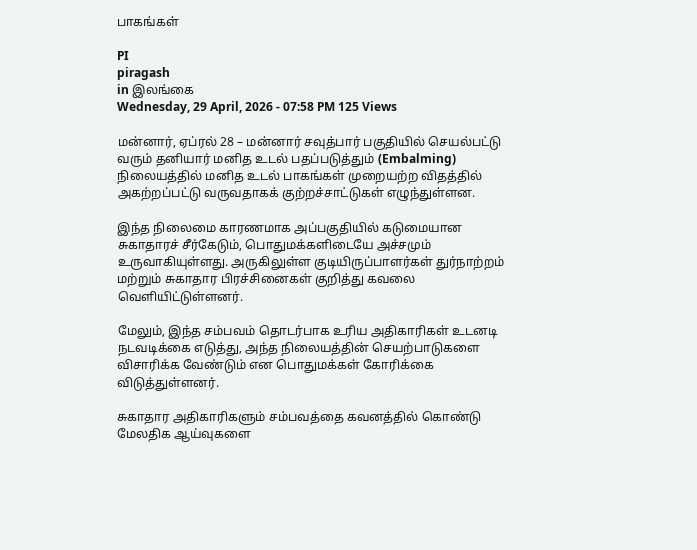பாகங்கள்

PI
piragash
in இலங்கை
Wednesday, 29 April, 2026 - 07:58 PM 125 Views

மன்னார், ஏப்ரல் 28 – மன்னார் சவுத்பார் பகுதியில் செயல்பட்டு வரும் தனியார் மனித உடல் பதப்படுத்தும் (Embalming) நிலையத்தில் மனித உடல் பாகங்கள் முறையற்ற விதத்தில் அகற்றப்பட்டு வருவதாகக் குற்றச்சாட்டுகள் எழுந்துள்ளன.

இந்த நிலைமை காரணமாக அப்பகுதியில் கடுமையான சுகாதாரச் சீர்கேடும், பொதுமக்களிடையே அச்சமும் உருவாகியுள்ளது. அருகிலுள்ள குடியிருப்பாளர்கள் துர்நாற்றம் மற்றும் சுகாதார பிரச்சினைகள் குறித்து கவலை வெளியிட்டுள்ளனர்.

மேலும், இந்த சம்பவம் தொடர்பாக உரிய அதிகாரிகள் உடனடி நடவடிக்கை எடுத்து, அந்த நிலையத்தின் செயற்பாடுகளை விசாரிக்க வேண்டும் என பொதுமக்கள் கோரிக்கை விடுத்துள்ளனர்.

சுகாதார அதிகாரிகளும் சம்பவத்தை கவனத்தில் கொண்டு மேலதிக ஆய்வுகளை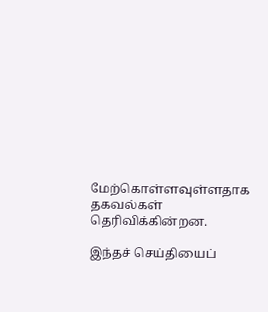மேற்கொள்ளவுள்ளதாக தகவல்கள் தெரிவிக்கின்றன.

இந்தச் செய்தியைப்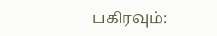பகிரவும்: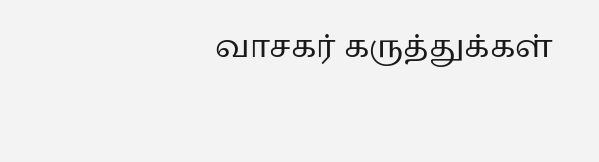வாசகர் கருத்துக்கள்